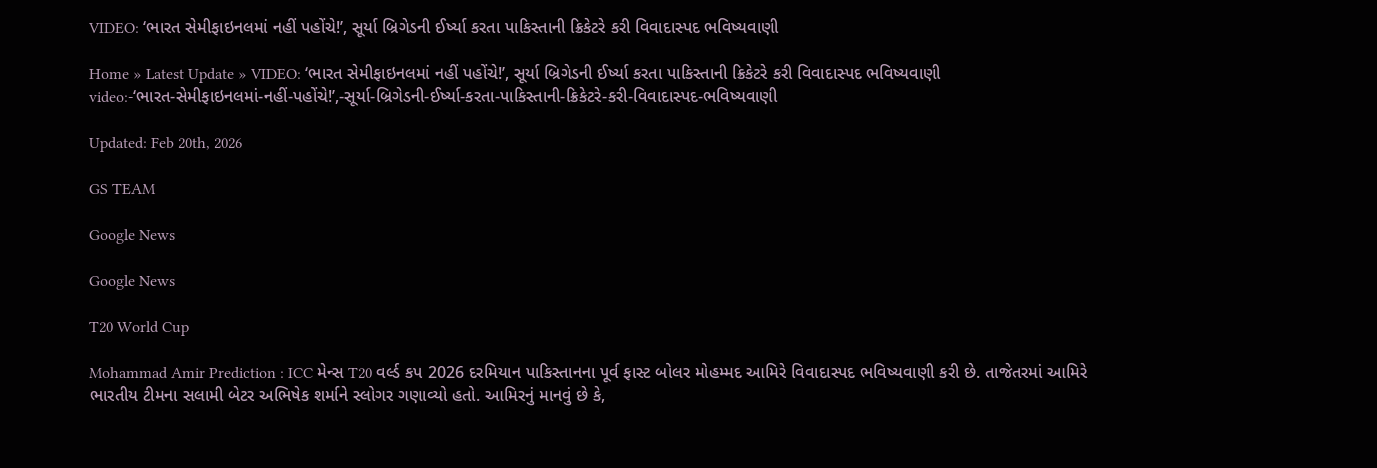VIDEO: ‘ભારત સેમીફાઇનલમાં નહીં પહોંચે!’, સૂર્યા બ્રિગેડની ઈર્ષ્યા કરતા પાકિસ્તાની ક્રિકેટરે કરી વિવાદાસ્પદ ભવિષ્યવાણી

Home » Latest Update » VIDEO: ‘ભારત સેમીફાઇનલમાં નહીં પહોંચે!’, સૂર્યા બ્રિગેડની ઈર્ષ્યા કરતા પાકિસ્તાની ક્રિકેટરે કરી વિવાદાસ્પદ ભવિષ્યવાણી
video:-‘ભારત-સેમીફાઇનલમાં-નહીં-પહોંચે!’,-સૂર્યા-બ્રિગેડની-ઈર્ષ્યા-કરતા-પાકિસ્તાની-ક્રિકેટરે-કરી-વિવાદાસ્પદ-ભવિષ્યવાણી

Updated: Feb 20th, 2026

GS TEAM

Google News

Google News

T20 World Cup

Mohammad Amir Prediction : ICC મેન્સ T20 વર્લ્ડ કપ 2026 દરમિયાન પાકિસ્તાનના પૂર્વ ફાસ્ટ બોલર મોહમ્મદ આમિરે વિવાદાસ્પદ ભવિષ્યવાણી કરી છે. તાજેતરમાં આમિરે ભારતીય ટીમના સલામી બેટર અભિષેક શર્માને સ્લોગર ગણાવ્યો હતો. આમિરનું માનવું છે કે,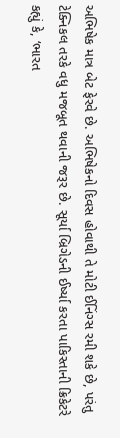અભિષેક માત્ર બેટ ફેરવે છે. અભિષેકનો દિવસ હોવાથી તે મોટી ઈનિંગ્સ રમી શકે છે, પરંતુ ટેક્નિકલ તરકે વધુ મજબૂત થવાની જરૂર છે. સૂર્યા બ્રિગેડની ઈર્ષ્યા કરતા પાકિસ્તાની ક્રિકેટરે કહ્યું કે, ‘ભારત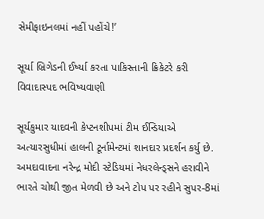સેમીફાઇનલમાં નહીં પહોંચે!’

સૂર્યા બ્રિગેડની ઈર્ષ્યા કરતા પાકિસ્તાની ક્રિકેટરે કરી વિવાદાસ્પદ ભવિષ્યવાણી

સૂર્યકુમાર યાદવની કેપ્ટનશીપમાં ટીમ ઈન્ડિયાએ અત્યારસુધીમાં હાલની ટૂર્નામેન્ટમાં શાનદાર પ્રદર્શન કર્યુ છે. અમદાવાદના નરેન્દ્ર મોદી સ્ટેડિયમાં નેધરલેન્ડ્સને હરાવીને ભારતે ચોથી જીત મેળવી છે અને ટોપ પર રહીને સુપર-8માં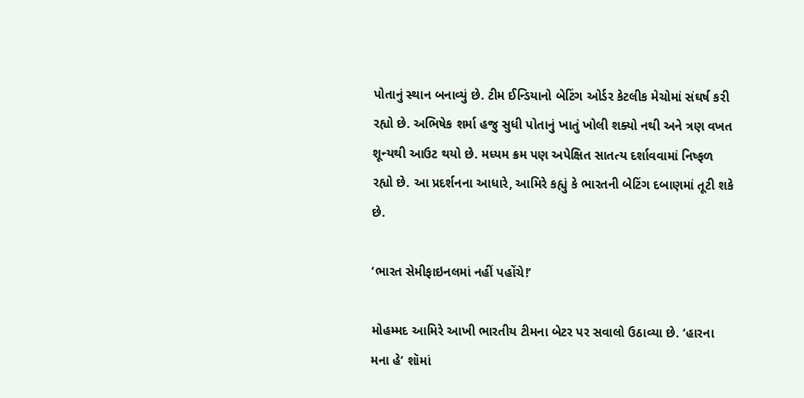પોતાનું સ્થાન બનાવ્યું છે. ટીમ ઈન્ડિયાનો બેટિંગ ઓર્ડર કેટલીક મેચોમાં સંઘર્ષ કરી રહ્યો છે. અભિષેક શર્મા હજુ સુધી પોતાનું ખાતું ખોલી શક્યો નથી અને ત્રણ વખત શૂન્યથી આઉટ થયો છે. મધ્યમ ક્રમ પણ અપેક્ષિત સાતત્ય દર્શાવવામાં નિષ્ફળ રહ્યો છે. આ પ્રદર્શનના આધારે, આમિરે કહ્યું કે ભારતની બેટિંગ દબાણમાં તૂટી શકે છે.

‘ભારત સેમીફાઇનલમાં નહીં પહોંચે!’

મોહમ્મદ આમિરે આખી ભારતીય ટીમના બેટર પર સવાલો ઉઠાવ્યા છે. ‘હારના મના હે’ શૉમાં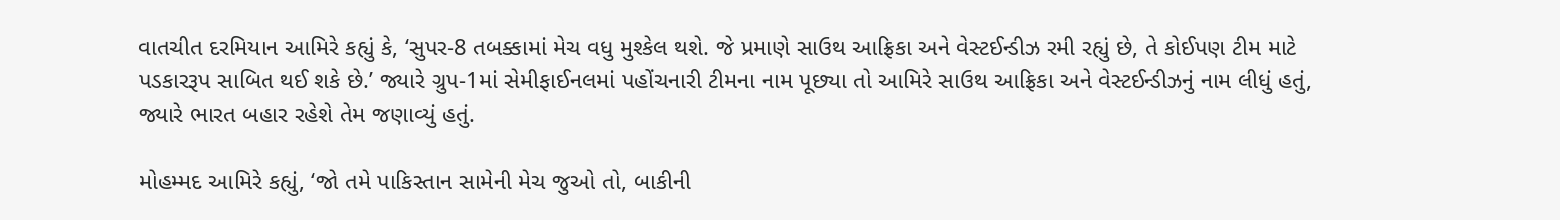વાતચીત દરમિયાન આમિરે કહ્યું કે, ‘સુપર-8 તબક્કામાં મેચ વધુ મુશ્કેલ થશે. જે પ્રમાણે સાઉથ આફ્રિકા અને વેસ્ટઈન્ડીઝ રમી રહ્યું છે, તે કોઈપણ ટીમ માટે પડકારરૂપ સાબિત થઈ શકે છે.’ જ્યારે ગ્રુપ-1માં સેમીફાઈનલમાં પહોંચનારી ટીમના નામ પૂછ્યા તો આમિરે સાઉથ આફ્રિકા અને વેસ્ટઈન્ડીઝનું નામ લીધું હતું, જ્યારે ભારત બહાર રહેશે તેમ જણાવ્યું હતું.

મોહમ્મદ આમિરે કહ્યું, ‘જો તમે પાકિસ્તાન સામેની મેચ જુઓ તો, બાકીની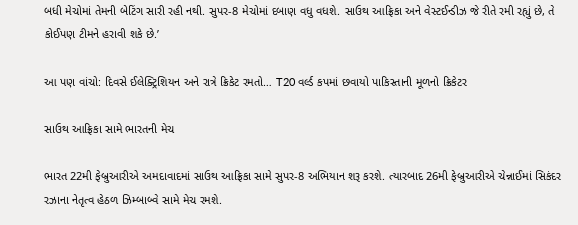બધી મેચોમાં તેમની બેટિંગ સારી રહી નથી. સુપર-8 મેચોમાં દબાણ વધુ વધશે. સાઉથ આફ્રિકા અને વેસ્ટઈન્ડીઝ જે રીતે રમી રહ્યું છે, તે કોઈપણ ટીમને હરાવી શકે છે.’

આ પણ વાંચો: દિવસે ઈલેક્ટ્રિશિયન અને રાત્રે ક્રિકેટ રમતો… T20 વર્લ્ડ કપમાં છવાયો પાકિસ્તાની મૂળનો ક્રિકેટર

સાઉથ આફ્રિકા સામે ભારતની મેચ

ભારત 22મી ફેબ્રુઆરીએ અમદાવાદમાં સાઉથ આફ્રિકા સામે સુપર-8 અભિયાન શરૂ કરશે. ત્યારબાદ 26મી ફેબ્રુઆરીએ ચેન્નાઈમાં સિકંદર રઝાના નેતૃત્વ હેઠળ ઝિમ્બાબ્વે સામે મેચ રમશે.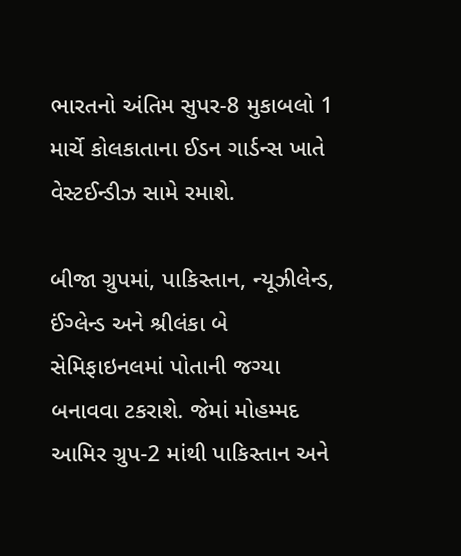ભારતનો અંતિમ સુપર-8 મુકાબલો 1 માર્ચે કોલકાતાના ઈડન ગાર્ડન્સ ખાતે વેસ્ટઈન્ડીઝ સામે રમાશે.

બીજા ગ્રુપમાં, પાકિસ્તાન, ન્યૂઝીલેન્ડ, ઈંગ્લેન્ડ અને શ્રીલંકા બે સેમિફાઇનલમાં પોતાની જગ્યા બનાવવા ટકરાશે. જેમાં મોહમ્મદ આમિર ગ્રુપ-2 માંથી પાકિસ્તાન અને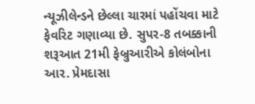ન્યૂઝીલેન્ડને છેલ્લા ચારમાં પહોંચવા માટે ફેવરિટ ગણાવ્યા છે. સુપર-8 તબક્કાની શરૂઆત 21મી ફેબ્રુઆરીએ કોલંબોના આર. પ્રેમદાસા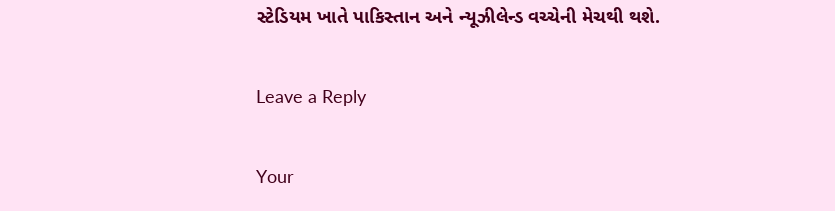સ્ટેડિયમ ખાતે પાકિસ્તાન અને ન્યૂઝીલેન્ડ વચ્ચેની મેચથી થશે.

Leave a Reply

Your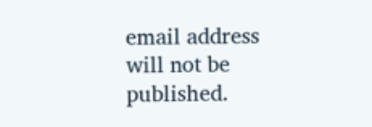email address will not be published.